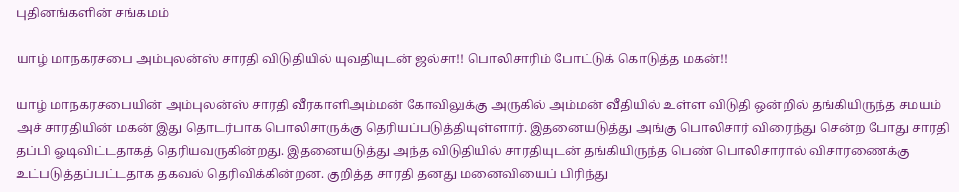புதினங்களின் சங்கமம்

யாழ் மாநகரசபை அம்புலன்ஸ் சாரதி விடுதியில் யுவதியுடன் ஜல்சா!! பொலிசாரிம் போட்டுக் கொடுத்த மகன்!!

யாழ் மாநகரசபையின் அம்புலன்ஸ் சாரதி வீரகாளிஅம்மன் கோவிலுக்கு அருகில் அம்மன் வீதியில் உள்ள விடுதி ஒன்றில் தங்கியிருந்த சமயம் அச் சாரதியின் மகன் இது தொடர்பாக பொலிசாருக்கு தெரியப்படுத்தியுள்ளார். இதனையடுத்து அங்கு பொலிசார் விரைந்து சென்ற போது சாரதி தப்பி ஓடிவிட்டதாகத் தெரியவருகின்றது. இதனையடுத்து அந்த விடுதியில் சாரதியுடன் தங்கியிருந்த பெண் பொலிசாரால் விசாரணைக்கு உட்படுத்தப்பட்டதாக தகவல் தெரிவிக்கின்றன. குறித்த சாரதி தனது மனைவியைப் பிரிந்து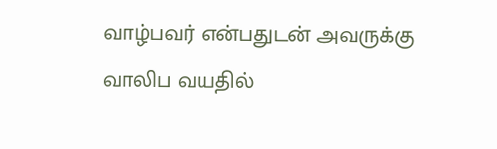வாழ்பவர் என்பதுடன் அவருக்கு வாலிப வயதில்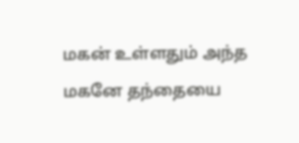மகன் உள்ளதும் அந்த மகனே தந்தையை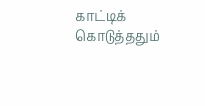காட்டிக் கொடுத்ததும்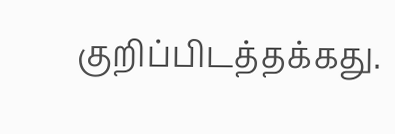குறிப்பிடத்தக்கது.